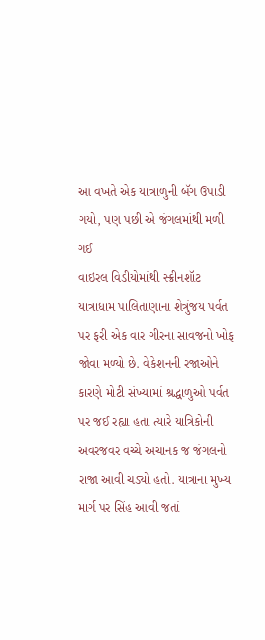આ વખતે એક યાત્રાળુની બૅગ ઉપાડી ગયો, પણ પછી એ જંગલમાંથી મળી ગઈ
વાઇરલ વિડીયોમાંથી સ્ક્રીનશૉટ
યાત્રાધામ પાલિતાણાના શેત્રુંજય પર્વત પર ફરી એક વાર ગીરના સાવજનો ખોફ જોવા મળ્યો છે. વેકેશનની રજાઓને કારણે મોટી સંખ્યામાં શ્રદ્ધાળુઓ પર્વત પર જઈ રહ્યા હતા ત્યારે યાત્રિકોની અવરજવર વચ્ચે અચાનક જ જંગલનો રાજા આવી ચડ્યો હતો. યાત્રાના મુખ્ય માર્ગ પર સિંહ આવી જતાં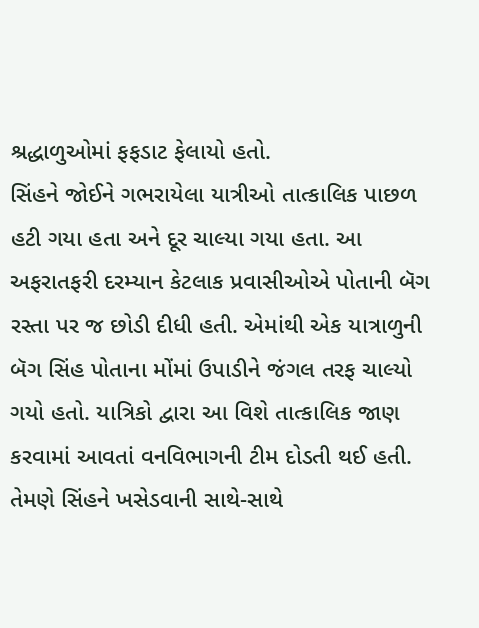શ્રદ્ધાળુઓમાં ફફડાટ ફેલાયો હતો.
સિંહને જોઈને ગભરાયેલા યાત્રીઓ તાત્કાલિક પાછળ હટી ગયા હતા અને દૂર ચાલ્યા ગયા હતા. આ અફરાતફરી દરમ્યાન કેટલાક પ્રવાસીઓએ પોતાની બૅગ રસ્તા પર જ છોડી દીધી હતી. એમાંથી એક યાત્રાળુની બૅગ સિંહ પોતાના મોંમાં ઉપાડીને જંગલ તરફ ચાલ્યો ગયો હતો. યાત્રિકો દ્વારા આ વિશે તાત્કાલિક જાણ કરવામાં આવતાં વનવિભાગની ટીમ દોડતી થઈ હતી. તેમણે સિંહને ખસેડવાની સાથે-સાથે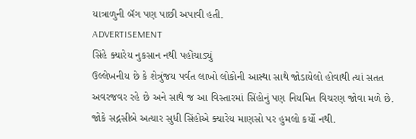યાત્રાળુની બૅગ પણ પાછી અપાવી હતી.
ADVERTISEMENT
સિંહે ક્યારેય નુકસાન નથી પહોંચાડ્યું
ઉલ્લેખનીય છે કે શેત્રુંજય પર્વત લાખો લોકોની આસ્થા સાથે જોડાયેલો હોવાથી ત્યાં સતત અવરજવર રહે છે અને સાથે જ આ વિસ્તારમાં સિંહોનું પણ નિયમિત વિચરણ જોવા મળે છે. જોકે સદ્નસીબે અત્યાર સુધી સિંહોએ ક્યારેય માણસો પર હુમલો કર્યો નથી.